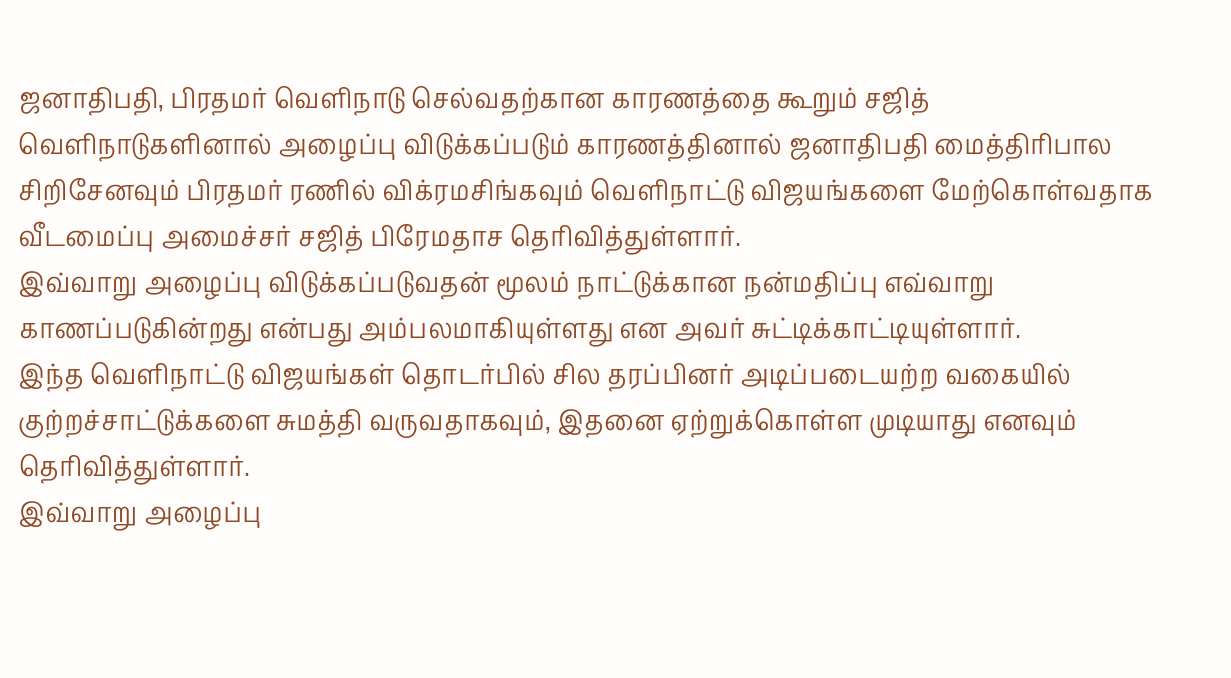ஜனாதிபதி, பிரதமர் வெளிநாடு செல்வதற்கான காரணத்தை கூறும் சஜித்
வெளிநாடுகளினால் அழைப்பு விடுக்கப்படும் காரணத்தினால் ஜனாதிபதி மைத்திரிபால சிறிசேனவும் பிரதமர் ரணில் விக்ரமசிங்கவும் வெளிநாட்டு விஜயங்களை மேற்கொள்வதாக வீடமைப்பு அமைச்சர் சஜித் பிரேமதாச தெரிவித்துள்ளார்.
இவ்வாறு அழைப்பு விடுக்கப்படுவதன் மூலம் நாட்டுக்கான நன்மதிப்பு எவ்வாறு காணப்படுகின்றது என்பது அம்பலமாகியுள்ளது என அவர் சுட்டிக்காட்டியுள்ளார்.
இந்த வெளிநாட்டு விஜயங்கள் தொடர்பில் சில தரப்பினர் அடிப்படையற்ற வகையில் குற்றச்சாட்டுக்களை சுமத்தி வருவதாகவும், இதனை ஏற்றுக்கொள்ள முடியாது எனவும் தெரிவித்துள்ளார்.
இவ்வாறு அழைப்பு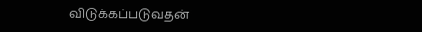விடுக்கப்படுவதன்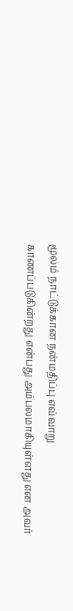மூலம் நாட்டுக்கான நன்மதிப்பு எவ்வாறு காணப்படுகின்றது என்பது அம்பலமாகியுள்ளது என அவர்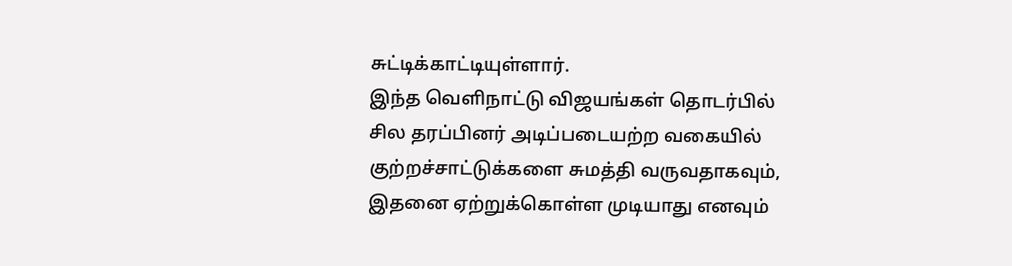சுட்டிக்காட்டியுள்ளார்.
இந்த வெளிநாட்டு விஜயங்கள் தொடர்பில் சில தரப்பினர் அடிப்படையற்ற வகையில் குற்றச்சாட்டுக்களை சுமத்தி வருவதாகவும், இதனை ஏற்றுக்கொள்ள முடியாது எனவும்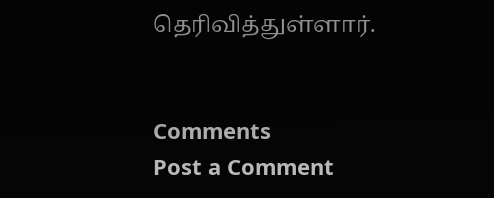தெரிவித்துள்ளார்.


Comments
Post a Comment